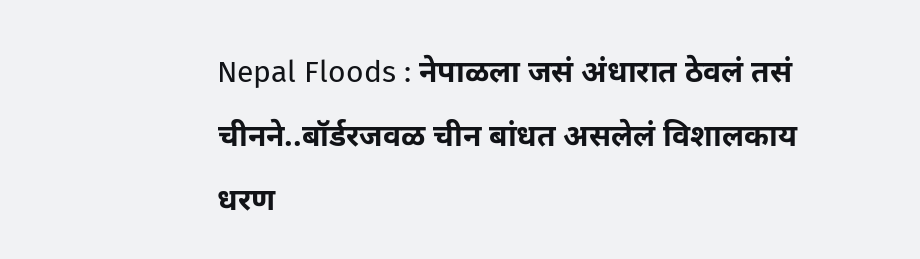Nepal Floods : नेपाळला जसं अंधारात ठेवलं तसं चीनने..बॉर्डरजवळ चीन बांधत असलेलं विशालकाय धरण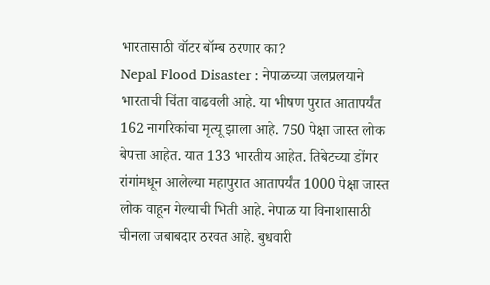भारतासाठी वॉटर बॉम्ब ठरणार का?
Nepal Flood Disaster : नेपाळच्या जलप्रलयाने भारताची चिंता वाढवली आहे. या भीषण पुरात आतापर्यंत 162 नागरिकांचा मृत्यू झाला आहे. 750 पेक्षा जास्त लोक बेपत्ता आहेत. यात 133 भारतीय आहेत. तिबेटच्या डोंगर रांगांमधून आलेल्या महापुरात आतापर्यंत 1000 पेक्षा जास्त लोक वाहून गेल्याची भिती आहे. नेपाळ या विनाशासाठी चीनला जबाबदार ठरवत आहे. बुधवारी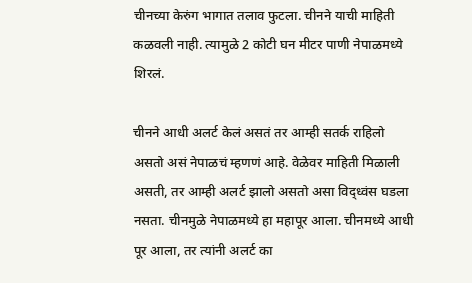चीनच्या केरुंग भागात तलाव फुटला. चीनने याची माहिती कळवली नाही. त्यामुळे 2 कोटी घन मीटर पाणी नेपाळमध्ये शिरलं.

चीनने आधी अलर्ट केलं असतं तर आम्ही सतर्क राहिलो असतो असं नेपाळचं म्हणणं आहे. वेळेवर माहिती मिळाली असती, तर आम्ही अलर्ट झालो असतो असा विद्ध्वंस घडला नसता. चीनमुळे नेपाळमध्ये हा महापूर आला. चीनमध्ये आधी पूर आला, तर त्यांनी अलर्ट का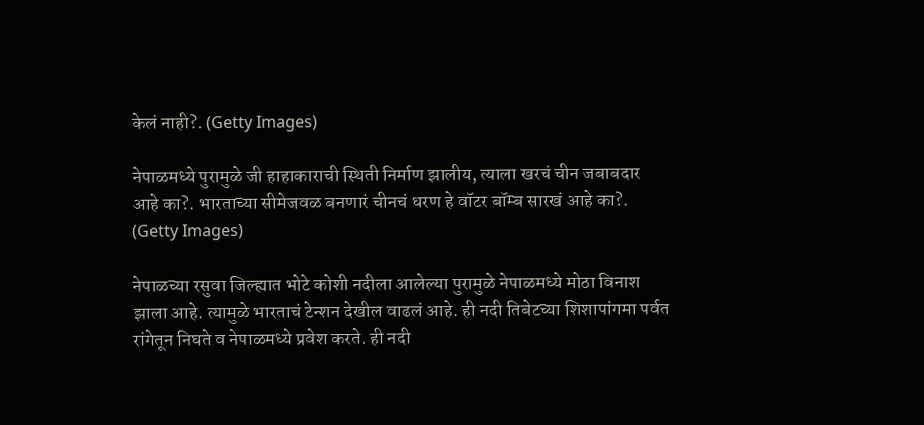केलं नाही?. (Getty Images)

नेपाळमध्ये पुरामुळे जी हाहाकाराची स्थिती निर्माण झालीय, त्याला खरचं चीन जबाबदार आहे का?. भारताच्या सीमेजवळ बनणारं चीनचं धरण हे वॉटर बॉम्ब सारखं आहे का?. (Getty Images)

नेपाळच्या रसुवा जिल्ह्यात भोटे कोशी नदीला आलेल्या पुरामुळे नेपाळमध्ये मोठा विनाश झाला आहे. त्यामुळे भारताचं टेन्शन देखील वाढलं आहे. ही नदी तिबेटच्या शिशापांगमा पर्वत रांगेतून निघते व नेपाळमध्ये प्रवेश करते. ही नदी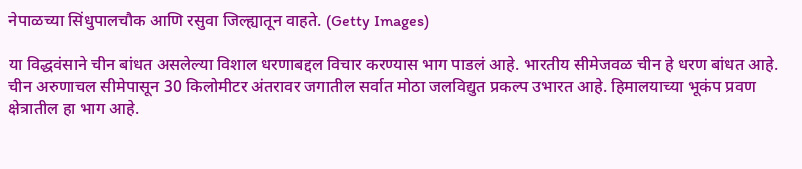नेपाळच्या सिंधुपालचौक आणि रसुवा जिल्ह्यातून वाहते. (Getty Images)

या विद्धवंसाने चीन बांधत असलेल्या विशाल धरणाबद्दल विचार करण्यास भाग पाडलं आहे. भारतीय सीमेजवळ चीन हे धरण बांधत आहे. चीन अरुणाचल सीमेपासून 30 किलोमीटर अंतरावर जगातील सर्वात मोठा जलविद्युत प्रकल्प उभारत आहे. हिमालयाच्या भूकंप प्रवण क्षेत्रातील हा भाग आहे.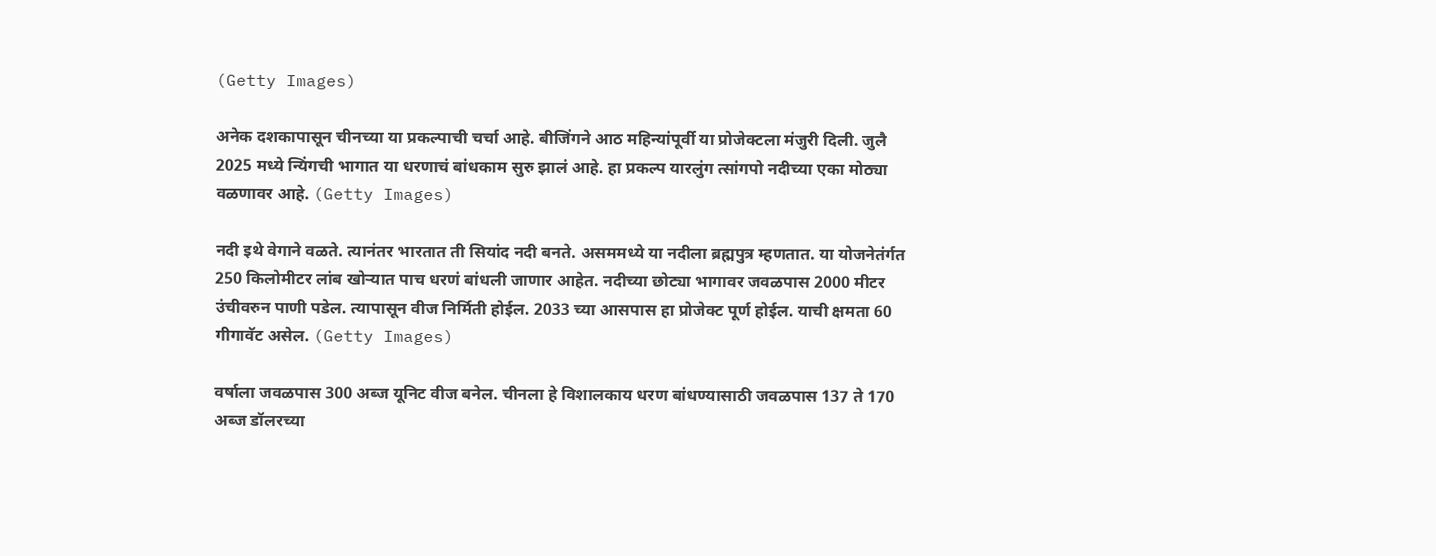(Getty Images)

अनेक दशकापासून चीनच्या या प्रकल्पाची चर्चा आहे. बीजिंगने आठ महिन्यांपूर्वी या प्रोजेक्टला मंजुरी दिली. जुलै 2025 मध्ये न्यिंगची भागात या धरणाचं बांधकाम सुरु झालं आहे. हा प्रकल्प यारलुंग त्सांगपो नदीच्या एका मोठ्या वळणावर आहे. (Getty Images)

नदी इथे वेगाने वळते. त्यानंतर भारतात ती सियांद नदी बनते. असममध्ये या नदीला ब्रह्मपुत्र म्हणतात. या योजनेतंर्गत 250 किलोमीटर लांब खोऱ्यात पाच धरणं बांधली जाणार आहेत. नदीच्या छोट्या भागावर जवळपास 2000 मीटर उंचीवरुन पाणी पडेल. त्यापासून वीज निर्मिती होईल. 2033 च्या आसपास हा प्रोजेक्ट पूर्ण होईल. याची क्षमता 60 गीगावॅट असेल. (Getty Images)

वर्षाला जवळपास 300 अब्ज यूनिट वीज बनेल. चीनला हे विशालकाय धरण बांधण्यासाठी जवळपास 137 ते 170 अब्ज डॉलरच्या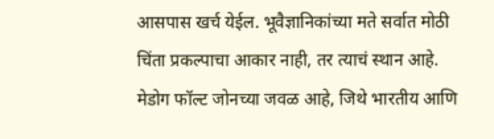आसपास खर्च येईल. भूवैज्ञानिकांच्या मते सर्वात मोठी चिंता प्रकल्पाचा आकार नाही, तर त्याचं स्थान आहे. मेडोग फॉल्ट जोनच्या जवळ आहे, जिथे भारतीय आणि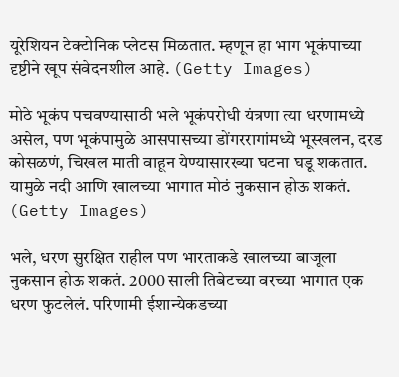यूरेशियन टेक्टोनिक प्लेटस मिळतात. म्हणून हा भाग भूकंपाच्या दृष्टीने खूप संवेदनशील आहे. (Getty Images)

मोठे भूकंप पचवण्यासाठी भले भूकंपरोधी यंत्रणा त्या धरणामध्ये असेल, पण भूकंपामुळे आसपासच्या डोंगररागांमध्ये भूस्खलन, दरड कोसळणं, चिखल माती वाहून येण्यासारख्या घटना घडू शकतात. यामुळे नदी आणि खालच्या भागात मोठं नुकसान होऊ शकतं. (Getty Images)

भले, धरण सुरक्षित राहील पण भारताकडे खालच्या बाजूला नुकसान होऊ शकतं. 2000 साली तिबेटच्या वरच्या भागात एक धरण फुटलेलं. परिणामी ईशान्येकडच्या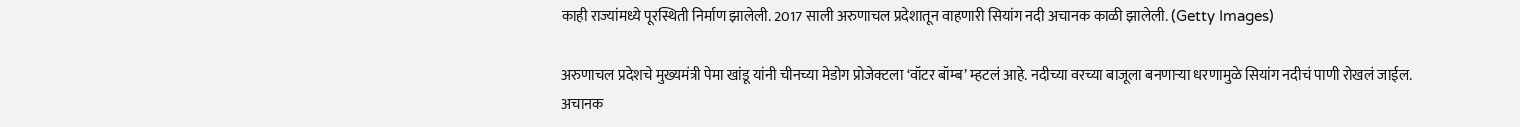काही राज्यांमध्ये पूरस्थिती निर्माण झालेली. 2017 साली अरुणाचल प्रदेशातून वाहणारी सियांग नदी अचानक काळी झालेली. (Getty Images)

अरुणाचल प्रदेशचे मुख्यमंत्री पेमा खांडू यांनी चीनच्या मेडोग प्रोजेक्टला ‘वॉटर बॉम्ब’ म्हटलं आहे. नदीच्या वरच्या बाजूला बनणाऱ्या धरणामुळे सियांग नदीचं पाणी रोखलं जाईल. अचानक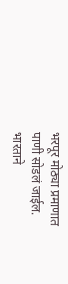भरपूर मोठ्या प्रमाणात पाणी सोडलं जाईल. भारताने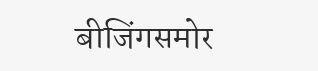बीजिंगसमोर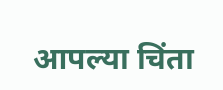आपल्या चिंता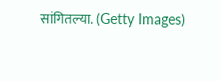सांगितल्या. (Getty Images)